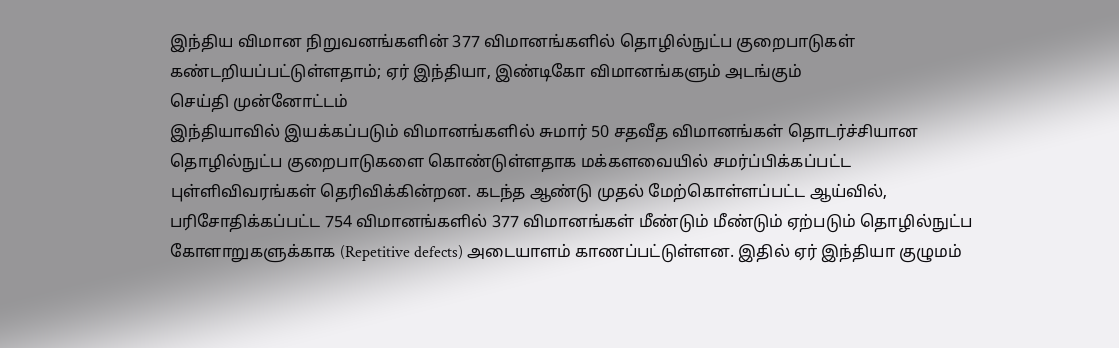இந்திய விமான நிறுவனங்களின் 377 விமானங்களில் தொழில்நுட்ப குறைபாடுகள் கண்டறியப்பட்டுள்ளதாம்; ஏர் இந்தியா, இண்டிகோ விமானங்களும் அடங்கும்
செய்தி முன்னோட்டம்
இந்தியாவில் இயக்கப்படும் விமானங்களில் சுமார் 50 சதவீத விமானங்கள் தொடர்ச்சியான தொழில்நுட்ப குறைபாடுகளை கொண்டுள்ளதாக மக்களவையில் சமர்ப்பிக்கப்பட்ட புள்ளிவிவரங்கள் தெரிவிக்கின்றன. கடந்த ஆண்டு முதல் மேற்கொள்ளப்பட்ட ஆய்வில், பரிசோதிக்கப்பட்ட 754 விமானங்களில் 377 விமானங்கள் மீண்டும் மீண்டும் ஏற்படும் தொழில்நுட்ப கோளாறுகளுக்காக (Repetitive defects) அடையாளம் காணப்பட்டுள்ளன. இதில் ஏர் இந்தியா குழுமம்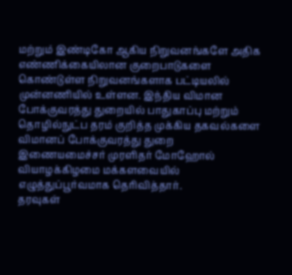மற்றும் இண்டிகோ ஆகிய நிறுவனங்களே அதிக எண்ணிக்கையிலான குறைபாடுகளை கொண்டுள்ள நிறுவனங்களாக பட்டியலில் முன்னணியில் உள்ளன. இந்திய விமான போக்குவரத்து துறையில் பாதுகாப்பு மற்றும் தொழில்நுட்ப தரம் குறித்த முக்கிய தகவல்களை விமானப் போக்குவரத்து துறை இணையமைச்சர் முரளிதர் மோஹோல் வியாழக்கிழமை மக்களவையில் எழுத்துப்பூர்வமாக தெரிவித்தார்.
தரவுகள்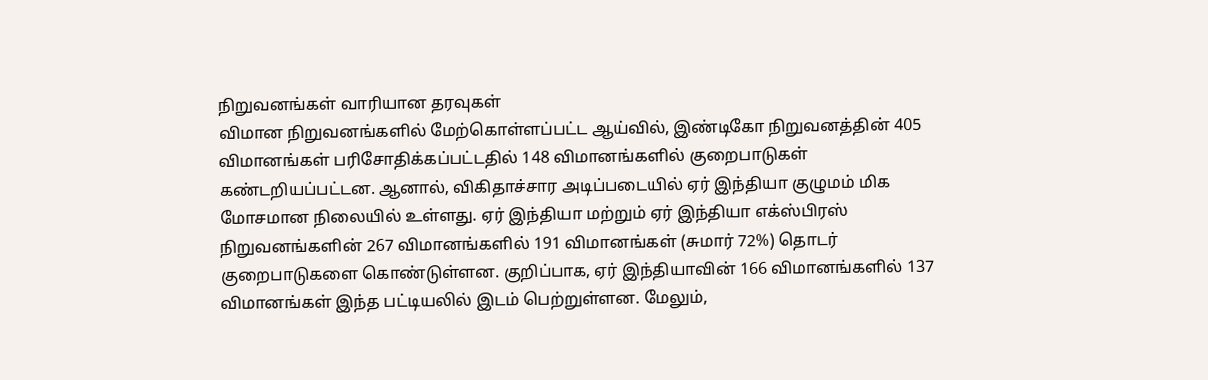நிறுவனங்கள் வாரியான தரவுகள்
விமான நிறுவனங்களில் மேற்கொள்ளப்பட்ட ஆய்வில், இண்டிகோ நிறுவனத்தின் 405 விமானங்கள் பரிசோதிக்கப்பட்டதில் 148 விமானங்களில் குறைபாடுகள் கண்டறியப்பட்டன. ஆனால், விகிதாச்சார அடிப்படையில் ஏர் இந்தியா குழுமம் மிக மோசமான நிலையில் உள்ளது. ஏர் இந்தியா மற்றும் ஏர் இந்தியா எக்ஸ்பிரஸ் நிறுவனங்களின் 267 விமானங்களில் 191 விமானங்கள் (சுமார் 72%) தொடர் குறைபாடுகளை கொண்டுள்ளன. குறிப்பாக, ஏர் இந்தியாவின் 166 விமானங்களில் 137 விமானங்கள் இந்த பட்டியலில் இடம் பெற்றுள்ளன. மேலும்,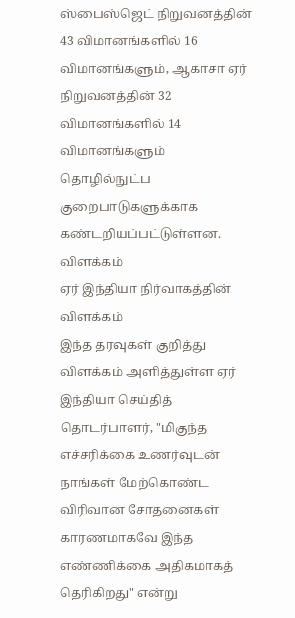ஸ்பைஸ்ஜெட் நிறுவனத்தின் 43 விமானங்களில் 16 விமானங்களும், ஆகாசா ஏர் நிறுவனத்தின் 32 விமானங்களில் 14 விமானங்களும் தொழில்நுட்ப குறைபாடுகளுக்காக கண்டறியப்பட்டுள்ளன.
விளக்கம்
ஏர் இந்தியா நிர்வாகத்தின் விளக்கம்
இந்த தரவுகள் குறித்து விளக்கம் அளித்துள்ள ஏர் இந்தியா செய்தித் தொடர்பாளர், "மிகுந்த எச்சரிக்கை உணர்வுடன் நாங்கள் மேற்கொண்ட விரிவான சோதனைகள் காரணமாகவே இந்த எண்ணிக்கை அதிகமாகத் தெரிகிறது" என்று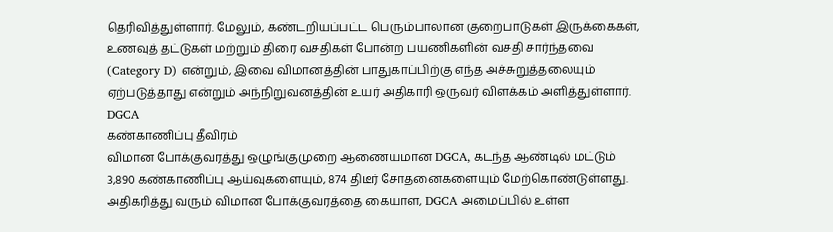தெரிவித்துள்ளார். மேலும், கண்டறியப்பட்ட பெரும்பாலான குறைபாடுகள் இருக்கைகள், உணவுத் தட்டுகள் மற்றும் திரை வசதிகள் போன்ற பயணிகளின் வசதி சார்ந்தவை (Category D) என்றும், இவை விமானத்தின் பாதுகாப்பிற்கு எந்த அச்சுறுத்தலையும் ஏற்படுத்தாது என்றும் அந்நிறுவனத்தின் உயர் அதிகாரி ஒருவர் விளக்கம் அளித்துள்ளார்.
DGCA
கண்காணிப்பு தீவிரம்
விமான போக்குவரத்து ஒழுங்குமுறை ஆணையமான DGCA, கடந்த ஆண்டில் மட்டும் 3,890 கண்காணிப்பு ஆய்வுகளையும், 874 திடீர் சோதனைகளையும் மேற்கொண்டுள்ளது. அதிகரித்து வரும் விமான போக்குவரத்தை கையாள, DGCA அமைப்பில் உள்ள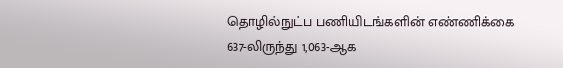தொழில்நுட்ப பணியிடங்களின் எண்ணிக்கை 637-லிருந்து 1,063-ஆக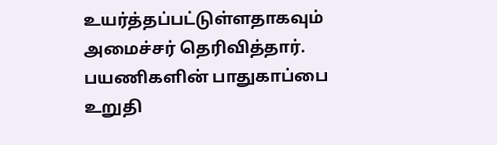உயர்த்தப்பட்டுள்ளதாகவும் அமைச்சர் தெரிவித்தார். பயணிகளின் பாதுகாப்பை உறுதி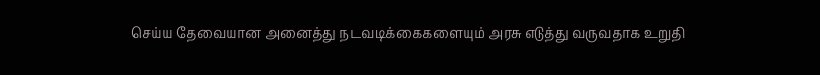செய்ய தேவையான அனைத்து நடவடிக்கைகளையும் அரசு எடுத்து வருவதாக உறுதி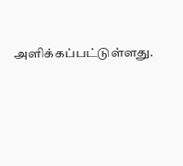அளிக்கப்பட்டுள்ளது.